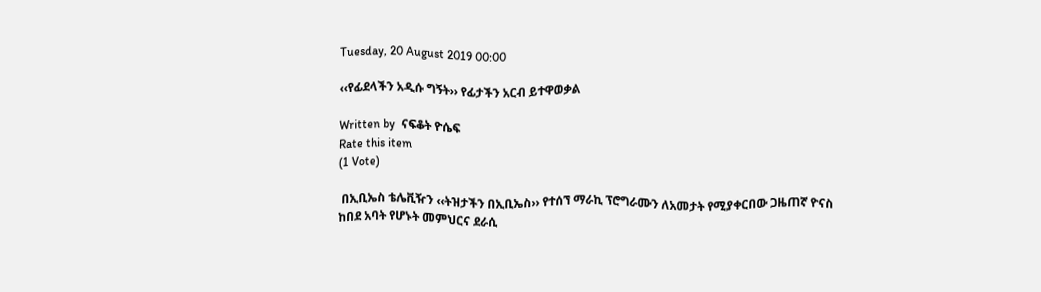Tuesday, 20 August 2019 00:00

‹‹የፊደላችን አዲሱ ግኝት›› የፊታችን አርብ ይተዋወቃል

Written by  ናፍቆት ዮሴፍ
Rate this item
(1 Vote)

 በኢቢኤስ ቴሌቪዥን ‹‹ትዝታችን በኢቢኤስ›› የተሰኘ ማራኪ ፕሮግራሙን ለአመታት የሚያቀርበው ጋዜጠኛ ዮናስ ከበደ አባት የሆኑት መምህርና ደራሲ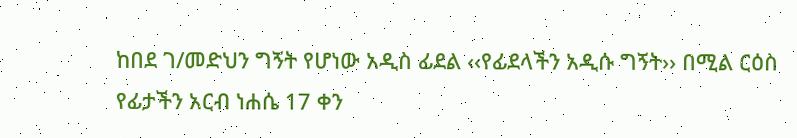ከበደ ገ/መድህን ግኝት የሆነው አዲስ ፊደል ‹‹የፊደላችን አዲሱ ግኝት›› በሚል ርዕስ የፊታችን አርብ ነሐሴ 17 ቀን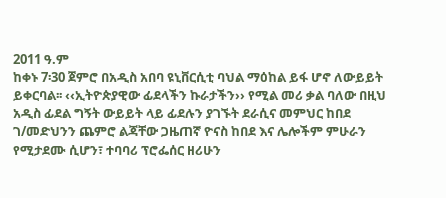2011 ዓ.ም
ከቀኑ 7፡30 ጀምሮ በአዲስ አበባ ዩኒቨርሲቲ ባህል ማዕከል ይፋ ሆኖ ለውይይት ይቀርባል፡፡ ‹‹ኢትዮጵያዊው ፊደላችን ኩራታችን›› የሚል መሪ ቃል ባለው በዚህ አዲስ ፊደል ግኝት ውይይት ላይ ፊደሉን ያገኙት ደራሲና መምህር ከበደ ገ/መድህንን ጨምሮ ልጃቸው ጋዜጠኛ ዮናስ ከበደ እና ሌሎችም ምሁራን የሚታደሙ ሲሆን፣ ተባባሪ ፕሮፌሰር ዘሪሁን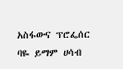አስፋውና ፕሮፌሰር ባዬ ይማም ሀሳብ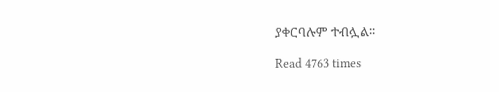ያቀርባሉም ተብሏል፡፡

Read 4763 times